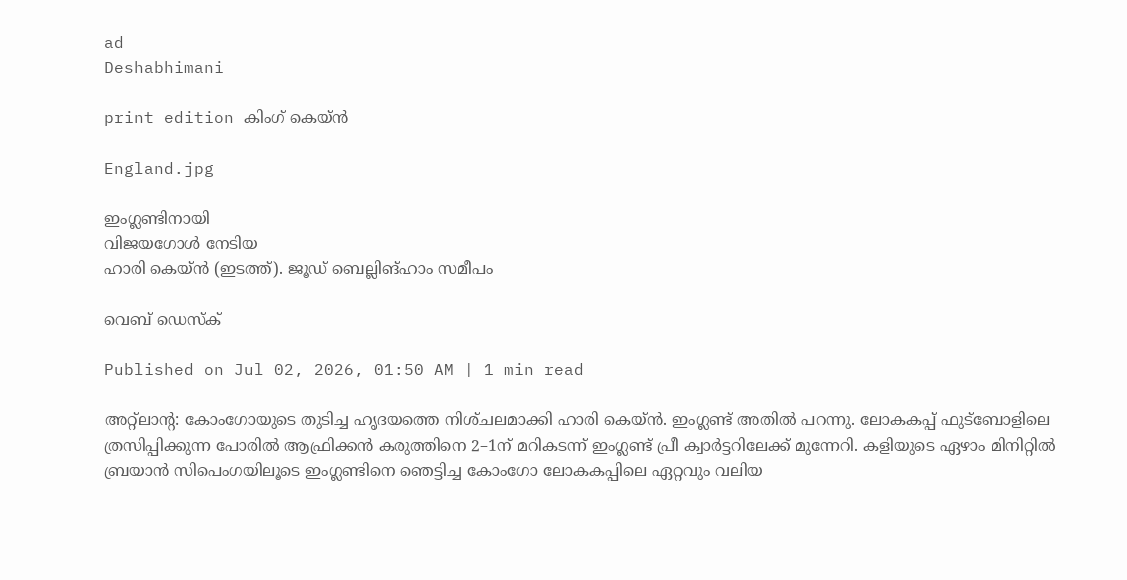ad
Deshabhimani

print edition കിംഗ് കെയ്ൻ

England.jpg

ഇംഗ്ലണ്ടിനായി
വിജയഗോൾ നേടിയ
ഹാരി കെയ്‌ൻ (ഇടത്ത്‌). ജൂഡ്‌ ബെല്ലിങ്‌ഹാം സമീപം

വെബ് ഡെസ്ക്

Published on Jul 02, 2026, 01:50 AM | 1 min read

അറ്റ്‌ലാന്റ: കോംഗോയുടെ തുടിച്ച ഹൃദയത്തെ നിശ്‌ചലമാക്കി ഹാരി കെയ്‌ൻ. ഇംഗ്ലണ്ട്‌ അതിൽ പറന്നു. ലോകകപ്പ്‌ ഫുട്‌ബോളിലെ ത്രസിപ്പിക്കുന്ന പോരിൽ ആഫ്രിക്കൻ കരുത്തിനെ 2–1ന്‌ മറികടന്ന്‌ ഇംഗ്ലണ്ട്‌ പ്രീ ക്വാർട്ടറിലേക്ക്‌ മുന്നേറി. കളിയുടെ ഏഴാം മിനിറ്റിൽ ബ്രയാൻ സിപെംഗയിലൂടെ ഇംഗ്ലണ്ടിനെ ഞെട്ടിച്ച കോംഗോ ലോകകപ്പിലെ ഏറ്റവും വലിയ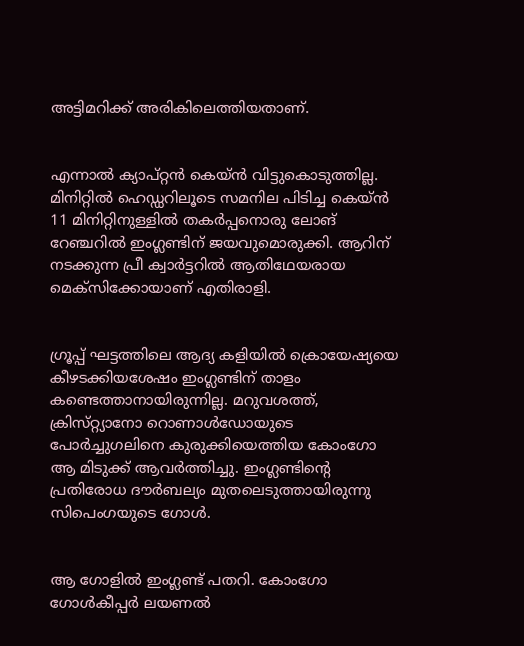അട്ടിമറിക്ക്‌ അരികിലെത്തിയതാണ്‌.


എന്നാൽ ക്യാപ്‌റ്റൻ കെയ്‌ൻ വിട്ടുകൊടുത്തില്ല. മിനിറ്റിൽ ഹെഡ്ഡറില‍‍ൂടെ സമനില പിടിച്ച കെയ്‌ൻ 11 മിനിറ്റിനുള്ളിൽ തകർപ്പനൊരു ലോങ്‌ റേഞ്ചറിൽ ഇംഗ്ലണ്ടിന്‌ ജയവുമൊരുക്കി. ആറിന്‌ നടക്കുന്ന പ്രീ ക്വാർട്ടറിൽ ആതിഥേയരായ മെക്‌സിക്കോയാണ്‌ എതിരാളി.


ഗ്രൂപ്പ്‌ ഘട്ടത്തിലെ ആദ്യ കളിയിൽ ക്രൊയേഷ്യയെ കീഴടക്കിയശേഷം ഇംഗ്ലണ്ടിന്‌ താളം കണ്ടെത്താനായിരുന്നില്ല. മറുവശത്ത്‌, ക്രിസ്‌റ്റ്യാനോ റൊണാൾഡോയുടെ പോർച്ചുഗലിനെ കുരുക്കിയെത്തിയ കോംഗോ ആ മിടുക്ക്‌ ആവർത്തിച്ചു. ഇംഗ്ലണ്ടിന്റെ പ്രതിരോധ ദ‍ൗർബല്യം മുതലെടുത്തായിരുന്നു സിപെംഗയുടെ ഗോൾ.


ആ ഗോളിൽ ഇംഗ്ലണ്ട്‌ പതറി. കോംഗോ ഗോൾകീപ്പർ ലയണൽ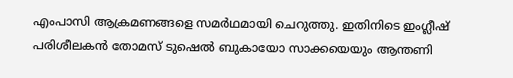എംപാസി ആക്രമണങ്ങളെ സമർഥമായി ചെറുത്തു. ഇതിനിടെ ഇംഗ്ലീഷ്‌ പരിശീലകൻ തോമസ്‌ ടുഷെൽ ബുകായോ സാക്കയെയും ആന്തണി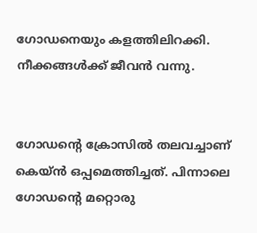ഗോഡനെയും കളത്തിലിറക്കി. നീക്കങ്ങൾക്ക്‌ ജീവൻ വന്നു.


ഗോഡന്റെ ക്രോസിൽ തലവച്ചാണ്‌ കെയ്‌ൻ ഒപ്പമെത്തിച്ചത്‌. പിന്നാലെ ഗോഡന്റെ മറ്റൊരു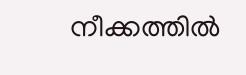നീക്കത്തിൽ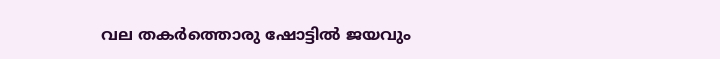വല തകർത്തൊരു ഷോട്ടിൽ ജയവും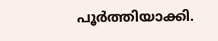പൂർത്തിയാക്കി.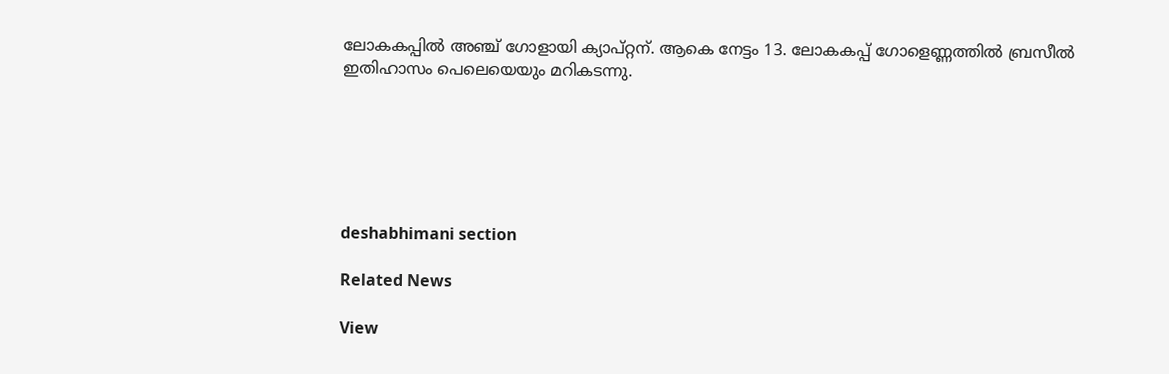ലോകകപ്പിൽ അഞ്ച്‌ ഗോളായി ക്യാപ്‌റ്റന്‌. ആകെ നേട്ടം 13. ലോകകപ്പ്‌ ഗോളെണ്ണത്തിൽ ബ്രസീൽ ഇതിഹാസം പെലെയെയും മറികടന്നു.






deshabhimani section

Related News

View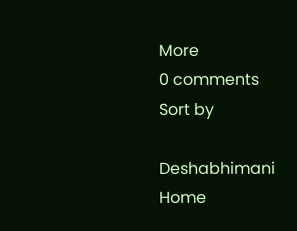More
0 comments
Sort by

Deshabhimani
Home